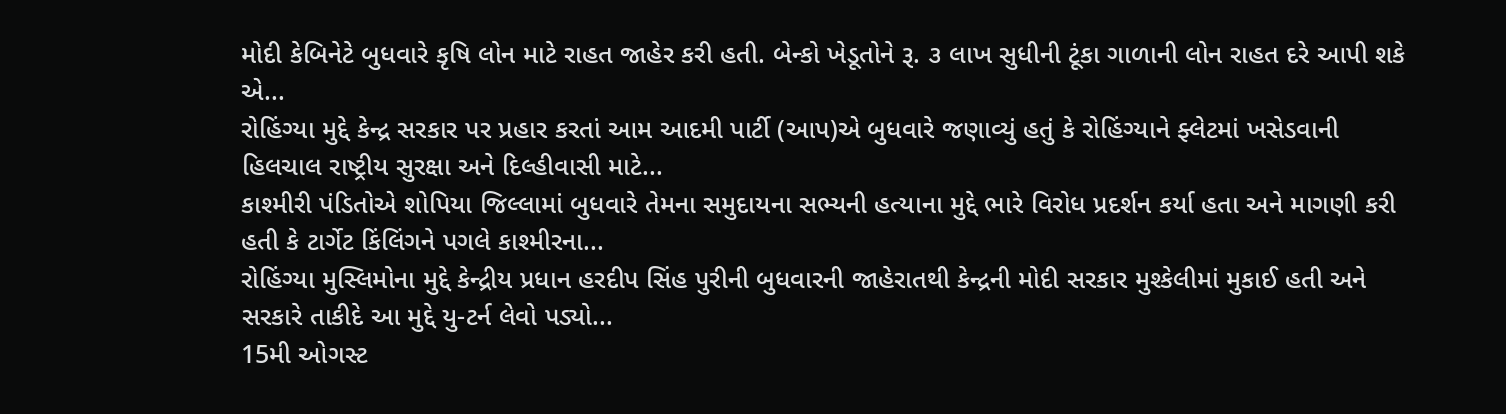મોદી કેબિનેટે બુધવારે કૃષિ લોન માટે રાહત જાહેર કરી હતી. બેન્કો ખેડૂતોને રૂ. ૩ લાખ સુધીની ટૂંકા ગાળાની લોન રાહત દરે આપી શકે એ...
રોહિંગ્યા મુદ્દે કેન્દ્ર સરકાર પર પ્રહાર કરતાં આમ આદમી પાર્ટી (આપ)એ બુધવારે જણાવ્યું હતું કે રોહિંગ્યાને ફ્લેટમાં ખસેડવાની હિલચાલ રાષ્ટ્રીય સુરક્ષા અને દિલ્હીવાસી માટે...
કાશ્મીરી પંડિતોએ શોપિયા જિલ્લામાં બુધવારે તેમના સમુદાયના સભ્યની હત્યાના મુદ્દે ભારે વિરોધ પ્રદર્શન કર્યા હતા અને માગણી કરી હતી કે ટાર્ગેટ કિંલિંગને પગલે કાશ્મીરના...
રોહિંગ્યા મુસ્લિમોના મુદ્દે કેન્દ્રીય પ્રધાન હરદીપ સિંહ પુરીની બુધવારની જાહેરાતથી કેન્દ્રની મોદી સરકાર મુશ્કેલીમાં મુકાઈ હતી અને સરકારે તાકીદે આ મુદ્દે યુ-ટર્ન લેવો પડ્યો...
15મી ઓગસ્ટ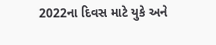2022ના દિવસ માટે યુકે અને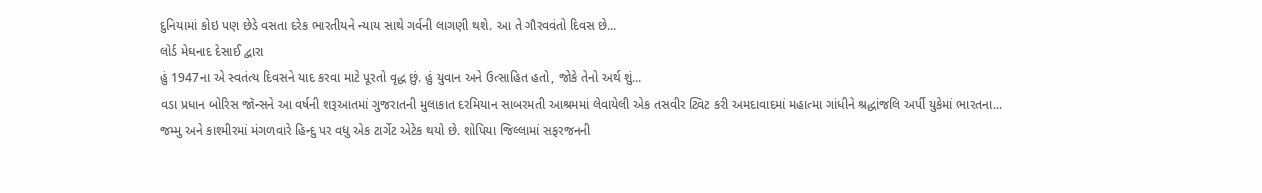દુનિયામાં કોઇ પણ છેડે વસતા દરેક ભારતીયને ન્યાય સાથે ગર્વની લાગણી થશે. આ તે ગૌરવવંતો દિવસ છે...
લોર્ડ મેઘનાદ દેસાઈ દ્વારા
હું 1947ના એ સ્વતંત્ય દિવસને યાદ કરવા માટે પૂરતો વૃદ્ધ છું. હું યુવાન અને ઉત્સાહિત હતો, જોકે તેનો અર્થ શું...
વડા પ્રધાન બોરિસ જૉન્સને આ વર્ષની શરૂઆતમાં ગુજરાતની મુલાકાત દરમિયાન સાબરમતી આશ્રમમાં લેવાયેલી એક તસવીર ટ્વિટ કરી અમદાવાદમાં મહાત્મા ગાંધીને શ્રદ્ધાંજલિ અર્પી યુકેમાં ભારતના...
જમ્મુ અને કાશ્મીરમાં મંગળવારે હિન્દુ પર વધુ એક ટાર્ગેટ એટેક થયો છે. શોપિયા જિલ્લામાં સફરજનની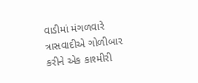વાડીમાં મંગળવારે ત્રાસવાદીએ ગોળીબાર કરીને એક કાશ્મીરી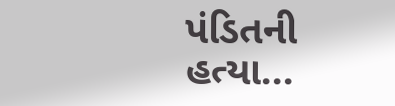પંડિતની હત્યા...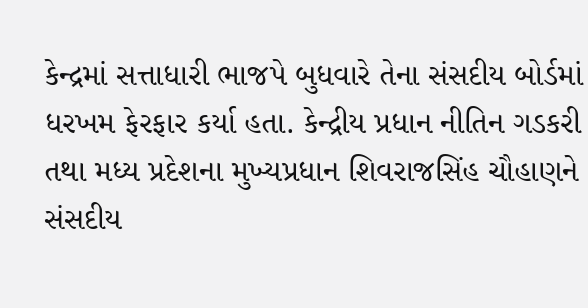કેન્દ્રમાં સત્તાધારી ભાજપે બુધવારે તેના સંસદીય બોર્ડમાં ધરખમ ફેરફાર કર્યા હતા. કેન્દ્રીય પ્રધાન નીતિન ગડકરી તથા મધ્ય પ્રદેશના મુખ્યપ્રધાન શિવરાજસિંહ ચૌહાણને સંસદીય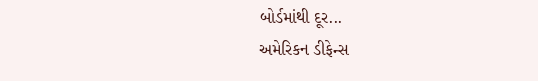બોર્ડમાંથી દૂર...
અમેરિકન ડીફેન્સ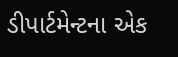ડીપાર્ટમેન્ટના એક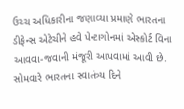ઉચ્ચ અધિકારીના જણાવ્યા પ્રમાણે ભારતના ડીફેન્સ એટેચીને હવે પેન્ટાગોનમાં એસ્કોર્ટ વિના આવવા-જવાની મંજૂરી આપવામાં આવી છે.
સોમવારે ભારતના સ્વાતંત્ર્ય દિને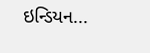ઇન્ડિયન...